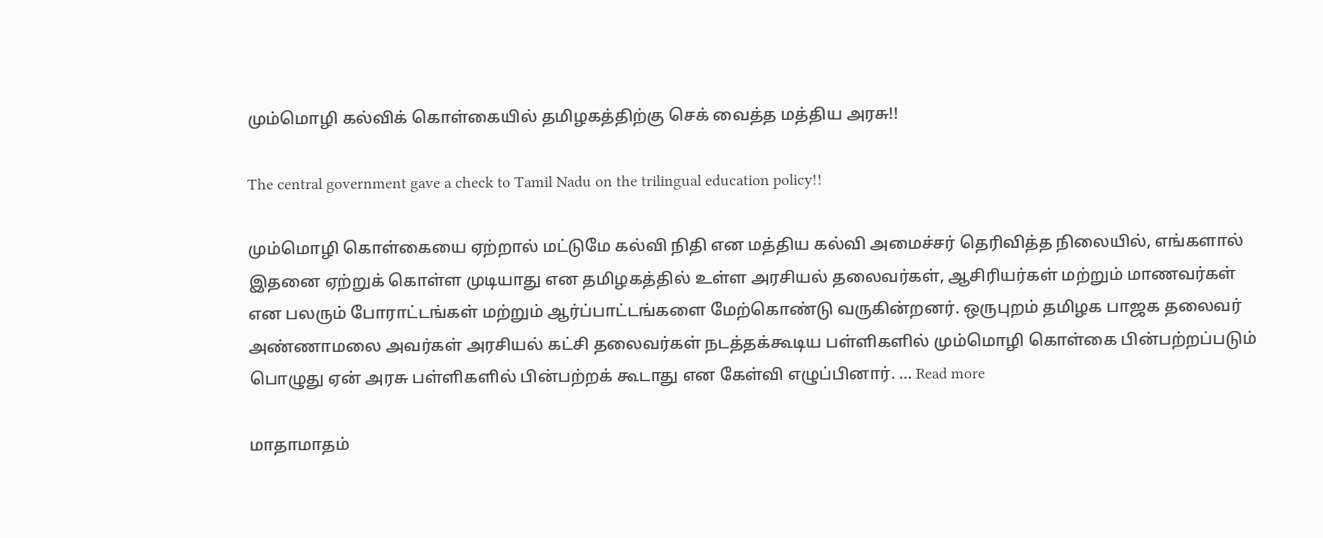மும்மொழி கல்விக் கொள்கையில் தமிழகத்திற்கு செக் வைத்த மத்திய அரசு!!

The central government gave a check to Tamil Nadu on the trilingual education policy!!

மும்மொழி கொள்கையை ஏற்றால் மட்டுமே கல்வி நிதி என மத்திய கல்வி அமைச்சர் தெரிவித்த நிலையில், எங்களால் இதனை ஏற்றுக் கொள்ள முடியாது என தமிழகத்தில் உள்ள அரசியல் தலைவர்கள், ஆசிரியர்கள் மற்றும் மாணவர்கள் என பலரும் போராட்டங்கள் மற்றும் ஆர்ப்பாட்டங்களை மேற்கொண்டு வருகின்றனர். ஒருபுறம் தமிழக பாஜக தலைவர் அண்ணாமலை அவர்கள் அரசியல் கட்சி தலைவர்கள் நடத்தக்கூடிய பள்ளிகளில் மும்மொழி கொள்கை பின்பற்றப்படும் பொழுது ஏன் அரசு பள்ளிகளில் பின்பற்றக் கூடாது என கேள்வி எழுப்பினார். … Read more

மாதாமாதம்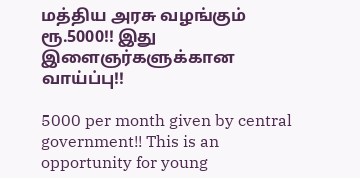மத்திய அரசு வழங்கும் ரூ.5000!! இது இளைஞர்களுக்கான வாய்ப்பு!!

5000 per month given by central government!! This is an opportunity for young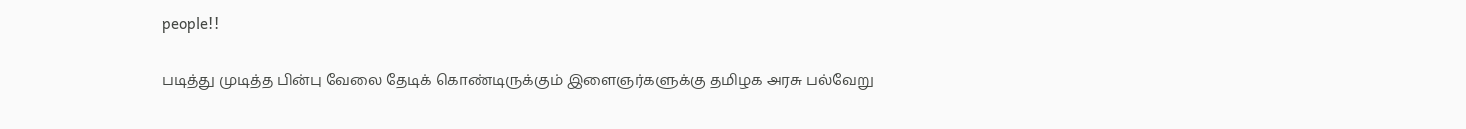people!!

படித்து முடித்த பின்பு வேலை தேடிக் கொண்டிருக்கும் இளைஞர்களுக்கு தமிழக அரசு பல்வேறு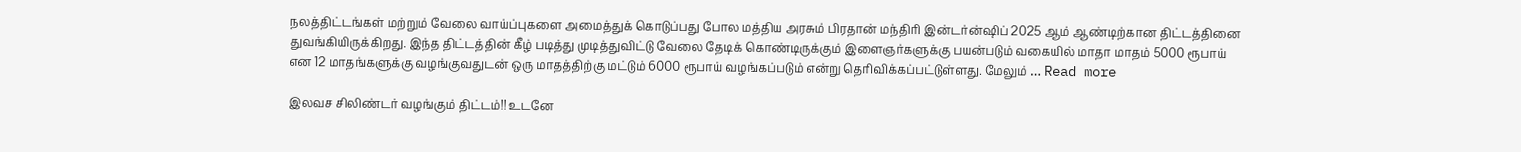நலத்திட்டங்கள் மற்றும் வேலை வாய்ப்புகளை அமைத்துக் கொடுப்பது போல மத்திய அரசும் பிரதான் மந்திரி இன்டர்ன்ஷிப் 2025 ஆம் ஆண்டிற்கான திட்டத்தினை துவங்கியிருக்கிறது. இந்த திட்டத்தின் கீழ் படித்து முடித்துவிட்டு வேலை தேடிக் கொண்டிருக்கும் இளைஞர்களுக்கு பயன்படும் வகையில் மாதா மாதம் 5000 ரூபாய் என 12 மாதங்களுக்கு வழங்குவதுடன் ஒரு மாதத்திற்கு மட்டும் 6000 ரூபாய் வழங்கப்படும் என்று தெரிவிக்கப்பட்டுள்ளது. மேலும் … Read more

இலவச சிலிண்டர் வழங்கும் திட்டம்!! உடனே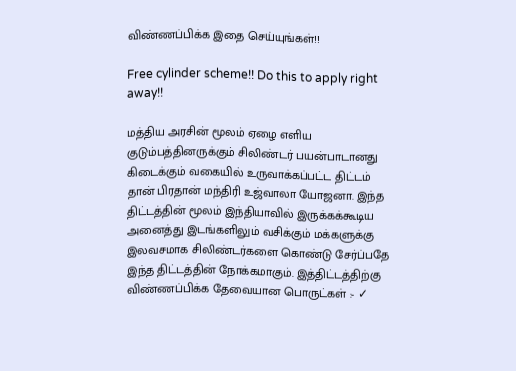விண்ணப்பிக்க இதை செய்யுங்கள்!!

Free cylinder scheme!! Do this to apply right away!!

மத்திய அரசின் மூலம் ஏழை எளிய குடும்பத்தினருக்கும் சிலிண்டர் பயன்பாடானது கிடைக்கும் வகையில் உருவாக்கப்பட்ட திட்டம் தான் பிரதான் மந்திரி உஜ்வாலா யோஜனா. இந்த திட்டத்தின் மூலம் இந்தியாவில் இருக்கக்கூடிய அனைத்து இடங்களிலும் வசிக்கும் மக்களுக்கு இலவசமாக சிலிண்டர்களை கொண்டு சேர்ப்பதே இந்த திட்டத்தின் நோக்கமாகும். இத்திட்டத்திற்கு விண்ணப்பிக்க தேவையான பொருட்கள் :- ✓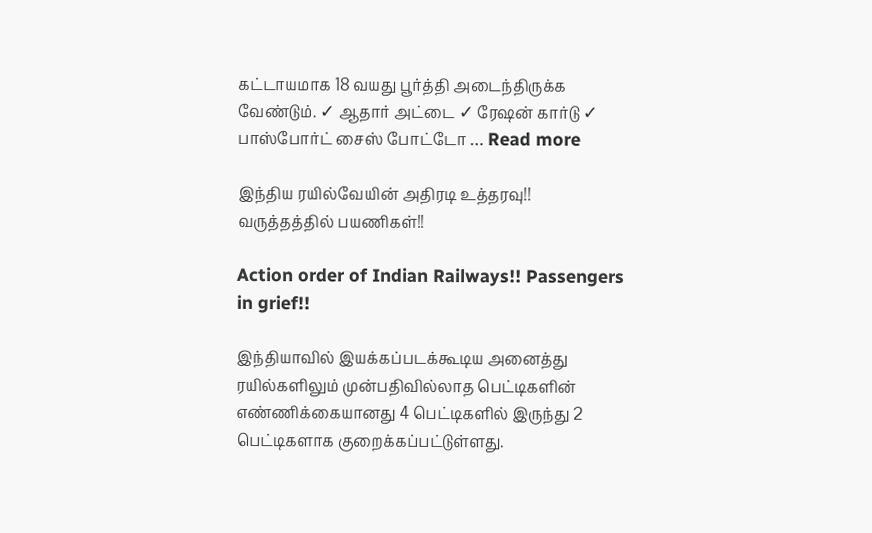கட்டாயமாக 18 வயது பூர்த்தி அடைந்திருக்க வேண்டும். ✓ ஆதார் அட்டை ✓ ரேஷன் கார்டு ✓ பாஸ்போர்ட் சைஸ் போட்டோ … Read more

இந்திய ரயில்வேயின் அதிரடி உத்தரவு!! வருத்தத்தில் பயணிகள்!!

Action order of Indian Railways!! Passengers in grief!!

இந்தியாவில் இயக்கப்படக்கூடிய அனைத்து ரயில்களிலும் முன்பதிவில்லாத பெட்டிகளின் எண்ணிக்கையானது 4 பெட்டிகளில் இருந்து 2 பெட்டிகளாக குறைக்கப்பட்டுள்ளது.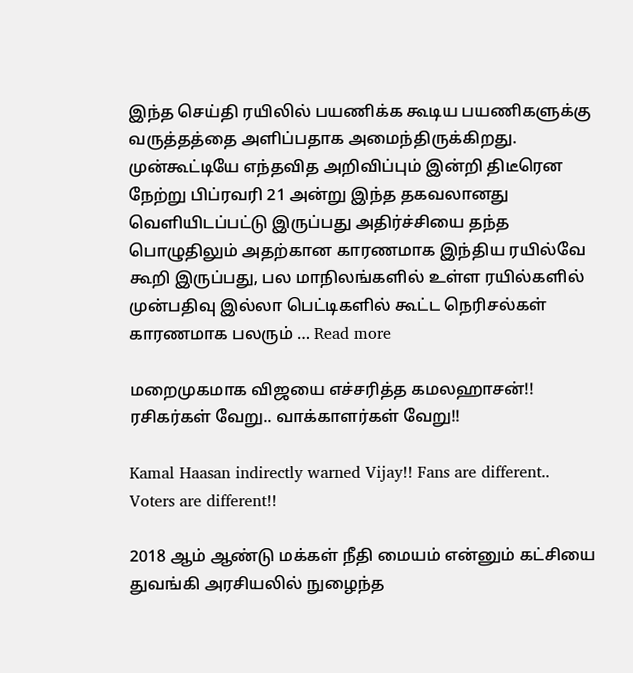இந்த செய்தி ரயிலில் பயணிக்க கூடிய பயணிகளுக்கு வருத்தத்தை அளிப்பதாக அமைந்திருக்கிறது. முன்கூட்டியே எந்தவித அறிவிப்பும் இன்றி திடீரென நேற்று பிப்ரவரி 21 அன்று இந்த தகவலானது வெளியிடப்பட்டு இருப்பது அதிர்ச்சியை தந்த பொழுதிலும் அதற்கான காரணமாக இந்திய ரயில்வே கூறி இருப்பது, பல மாநிலங்களில் உள்ள ரயில்களில் முன்பதிவு இல்லா பெட்டிகளில் கூட்ட நெரிசல்கள் காரணமாக பலரும் … Read more

மறைமுகமாக விஜயை எச்சரித்த கமலஹாசன்!! ரசிகர்கள் வேறு.. வாக்காளர்கள் வேறு!!

Kamal Haasan indirectly warned Vijay!! Fans are different.. Voters are different!!

2018 ஆம் ஆண்டு மக்கள் நீதி மையம் என்னும் கட்சியை துவங்கி அரசியலில் நுழைந்த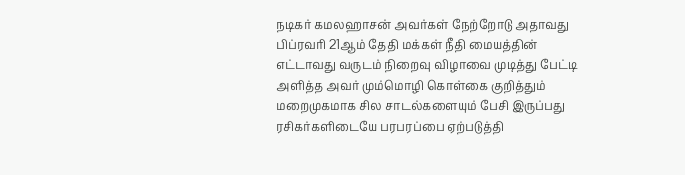நடிகர் கமலஹாசன் அவர்கள் நேற்றோடு அதாவது பிப்ரவரி 21ஆம் தேதி மக்கள் நீதி மையத்தின் எட்டாவது வருடம் நிறைவு விழாவை முடித்து பேட்டி அளித்த அவர் மும்மொழி கொள்கை குறித்தும் மறைமுகமாக சில சாடல்களையும் பேசி இருப்பது ரசிகர்களிடையே பரபரப்பை ஏற்படுத்தி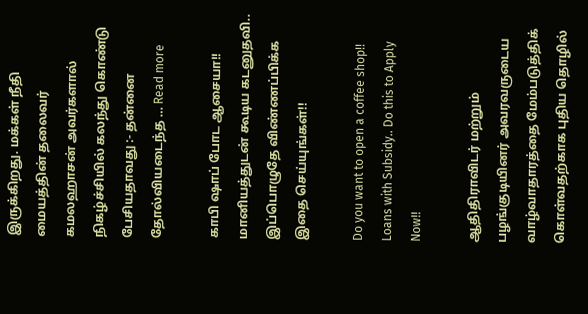இருக்கிறது. மக்கள் நீதி மையத்தின் தலைவர் கமலஹாசன் அவர்களால் நிகழ்ச்சியில் கலந்து கொண்டு பேசியதாவது :- தன்னை தோல்வியடைந்த … Read more

காபி ஷாப் போட ஆசையா!! மானியத்துடன் கூடிய கடனுதவி.. இப்பொழுதே விண்ணப்பிக்க இதை செய்யுங்கள்!!

Do you want to open a coffee shop!! Loans with Subsidy.. Do this to Apply Now!!

ஆதிதிராவிடர் மற்றும் பழங்குடியினர் அவரவருடைய வாழ்வாதாரத்தை மேம்படுத்திக் கொள்வதற்காக புதிய தொழில்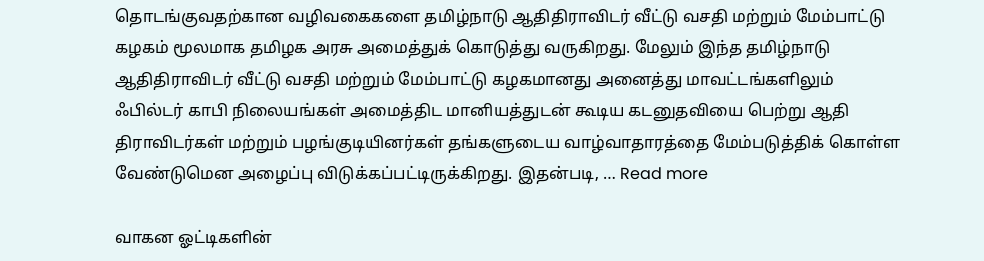தொடங்குவதற்கான வழிவகைகளை தமிழ்நாடு ஆதிதிராவிடர் வீட்டு வசதி மற்றும் மேம்பாட்டு கழகம் மூலமாக தமிழக அரசு அமைத்துக் கொடுத்து வருகிறது. மேலும் இந்த தமிழ்நாடு ஆதிதிராவிடர் வீட்டு வசதி மற்றும் மேம்பாட்டு கழகமானது அனைத்து மாவட்டங்களிலும் ஃபில்டர் காபி நிலையங்கள் அமைத்திட மானியத்துடன் கூடிய கடனுதவியை பெற்று ஆதி திராவிடர்கள் மற்றும் பழங்குடியினர்கள் தங்களுடைய வாழ்வாதாரத்தை மேம்படுத்திக் கொள்ள வேண்டுமென அழைப்பு விடுக்கப்பட்டிருக்கிறது. இதன்படி, … Read more

வாகன ஓட்டிகளின்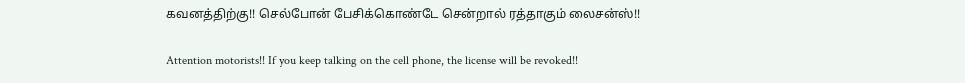கவனத்திற்கு!! செல்போன் பேசிக்கொண்டே சென்றால் ரத்தாகும் லைசன்ஸ்!!

Attention motorists!! If you keep talking on the cell phone, the license will be revoked!!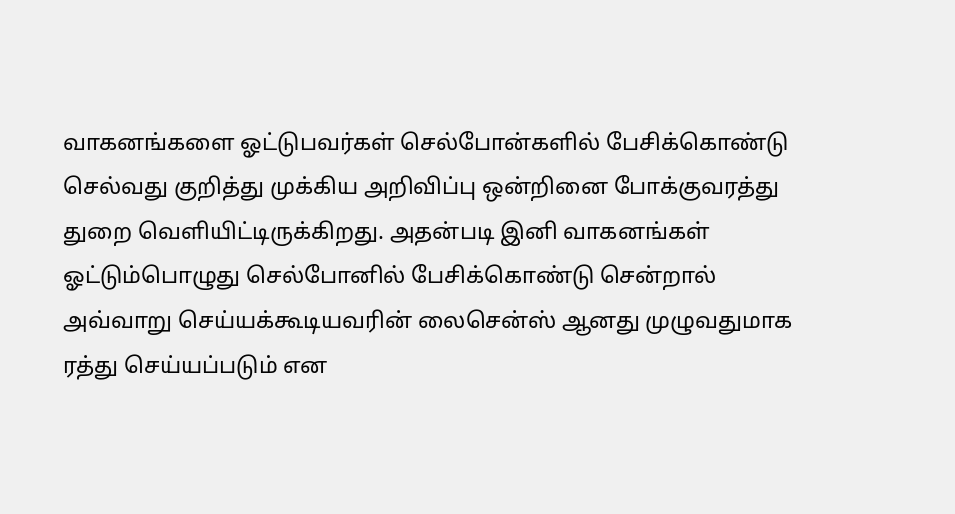வாகனங்களை ஓட்டுபவர்கள் செல்போன்களில் பேசிக்கொண்டு செல்வது குறித்து முக்கிய அறிவிப்பு ஒன்றினை போக்குவரத்து துறை வெளியிட்டிருக்கிறது. அதன்படி இனி வாகனங்கள் ஓட்டும்பொழுது செல்போனில் பேசிக்கொண்டு சென்றால் அவ்வாறு செய்யக்கூடியவரின் லைசென்ஸ் ஆனது முழுவதுமாக ரத்து செய்யப்படும் என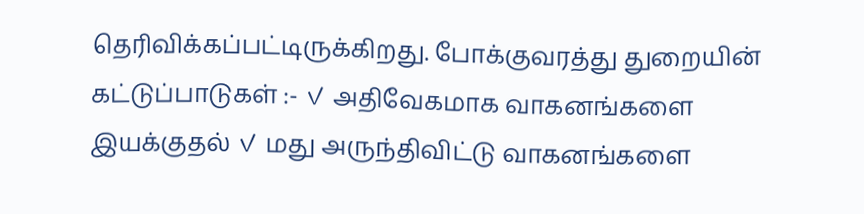தெரிவிக்கப்பட்டிருக்கிறது. போக்குவரத்து துறையின் கட்டுப்பாடுகள் :- ✓ அதிவேகமாக வாகனங்களை இயக்குதல் ✓ மது அருந்திவிட்டு வாகனங்களை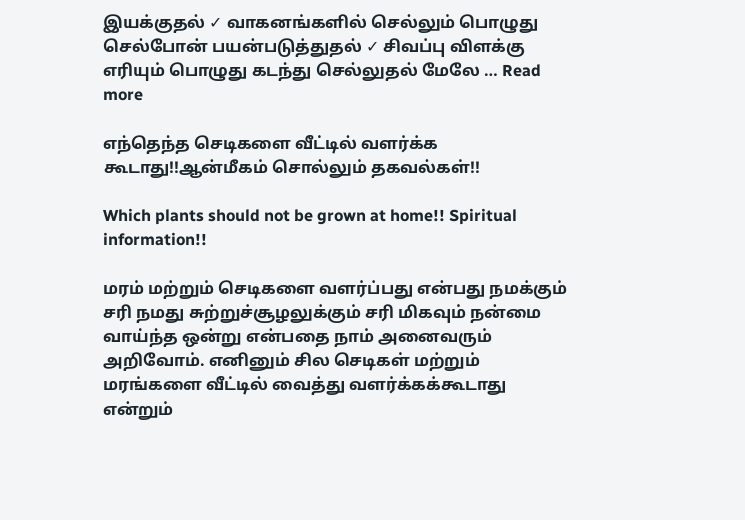இயக்குதல் ✓ வாகனங்களில் செல்லும் பொழுது செல்போன் பயன்படுத்துதல் ✓ சிவப்பு விளக்கு எரியும் பொழுது கடந்து செல்லுதல் மேலே … Read more

எந்தெந்த செடிகளை வீட்டில் வளர்க்க கூடாது!!ஆன்மீகம் சொல்லும் தகவல்கள்!!

Which plants should not be grown at home!! Spiritual information!!

மரம் மற்றும் செடிகளை வளர்ப்பது என்பது நமக்கும் சரி நமது சுற்றுச்சூழலுக்கும் சரி மிகவும் நன்மை வாய்ந்த ஒன்று என்பதை நாம் அனைவரும் அறிவோம். எனினும் சில செடிகள் மற்றும் மரங்களை வீட்டில் வைத்து வளர்க்கக்கூடாது என்றும்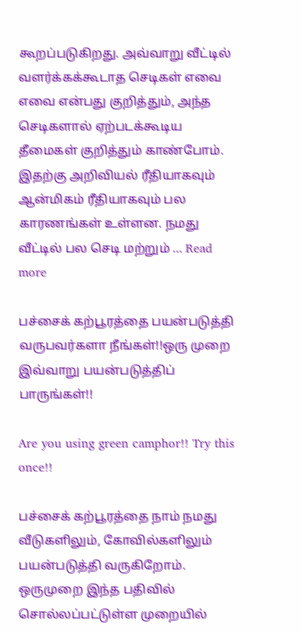கூறப்படுகிறது. அவ்வாறு வீட்டில் வளர்க்கக்கூடாத செடிகள் எவை எவை என்பது குறித்தும், அந்த செடிகளால் ஏற்படக்கூடிய தீமைகள் குறித்தும் காண்போம். இதற்கு அறிவியல் ரீதியாகவும் ஆன்மிகம் ரீதியாகவும் பல காரணங்கள் உள்ளன. நமது வீட்டில் பல செடி மற்றும் … Read more

பச்சைக் கற்பூரத்தை பயன்படுத்தி வருபவர்களா நீங்கள்!!ஒரு முறை இவ்வாறு பயன்படுத்திப் பாருங்கள்!!

Are you using green camphor!! Try this once!!

பச்சைக் கற்பூரத்தை நாம் நமது வீடுகளிலும், கோவில்களிலும் பயன்படுத்தி வருகிறோம். ஒருமுறை இந்த பதிவில் சொல்லப்பட்டுள்ள முறையில்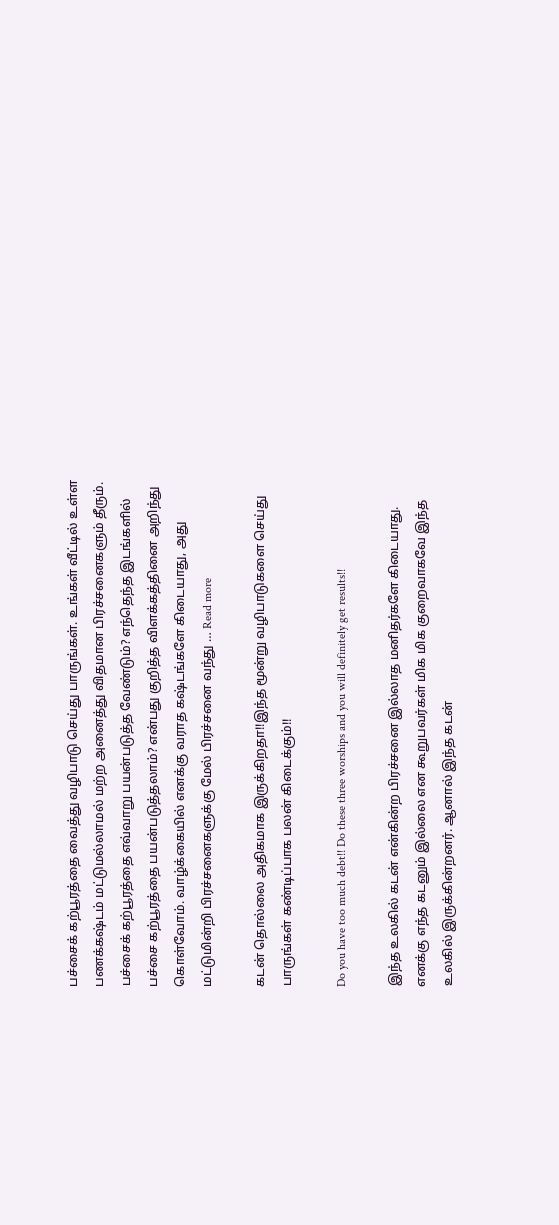பச்சைக் கற்பூரத்தை வைத்து வழிபாடு செய்து பாருங்கள். உங்கள் வீட்டில் உள்ள பணக்கஷ்டம் மட்டுமல்லாமல் மற்ற அனைத்து விதமான பிரச்சனைகளும் தீரும். பச்சைக் கற்பூரத்தை எவ்வாறு பயன்படுத்த வேண்டும்? எந்தெந்த இடங்களில் பச்சை கற்பூரத்தை பயன்படுத்தலாம்? என்பது குறித்த விளக்கத்தினை அறிந்து கொள்வோம். வாழ்க்கையில் எனக்கு வராத கஷ்டங்களே கிடையாது, அது மட்டுமின்றி பிரச்சனைகளுக்கு மேல் பிரச்சனை வந்து … Read more

கடன் தொல்லை அதிகமாக இருக்கிறதா!!இந்த மூன்று வழிபாடுகளை செய்து பாருங்கள் கண்டிப்பாக பலன் கிடைக்கும்!!

Do you have too much debt!! Do these three worships and you will definitely get results!!

இந்த உலகில் கடன் என்கின்ற பிரச்சனை இல்லாத மனிதர்களே கிடையாது. எனக்கு எந்த கடனும் இல்லை என கூறுபவர்கள் மிக மிக குறைவாகவே இந்த உலகில் இருக்கின்றனர். ஆனால் இந்த கடன்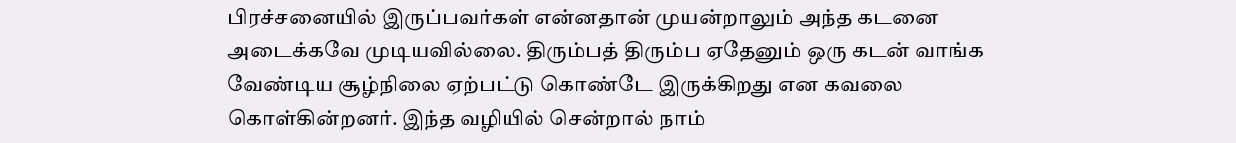பிரச்சனையில் இருப்பவர்கள் என்னதான் முயன்றாலும் அந்த கடனை அடைக்கவே முடியவில்லை. திரும்பத் திரும்ப ஏதேனும் ஒரு கடன் வாங்க வேண்டிய சூழ்நிலை ஏற்பட்டு கொண்டே இருக்கிறது என கவலை கொள்கின்றனர். இந்த வழியில் சென்றால் நாம்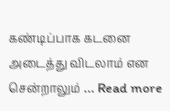கண்டிப்பாக கடனை அடைத்து விடலாம் என சென்றாலும் … Read more